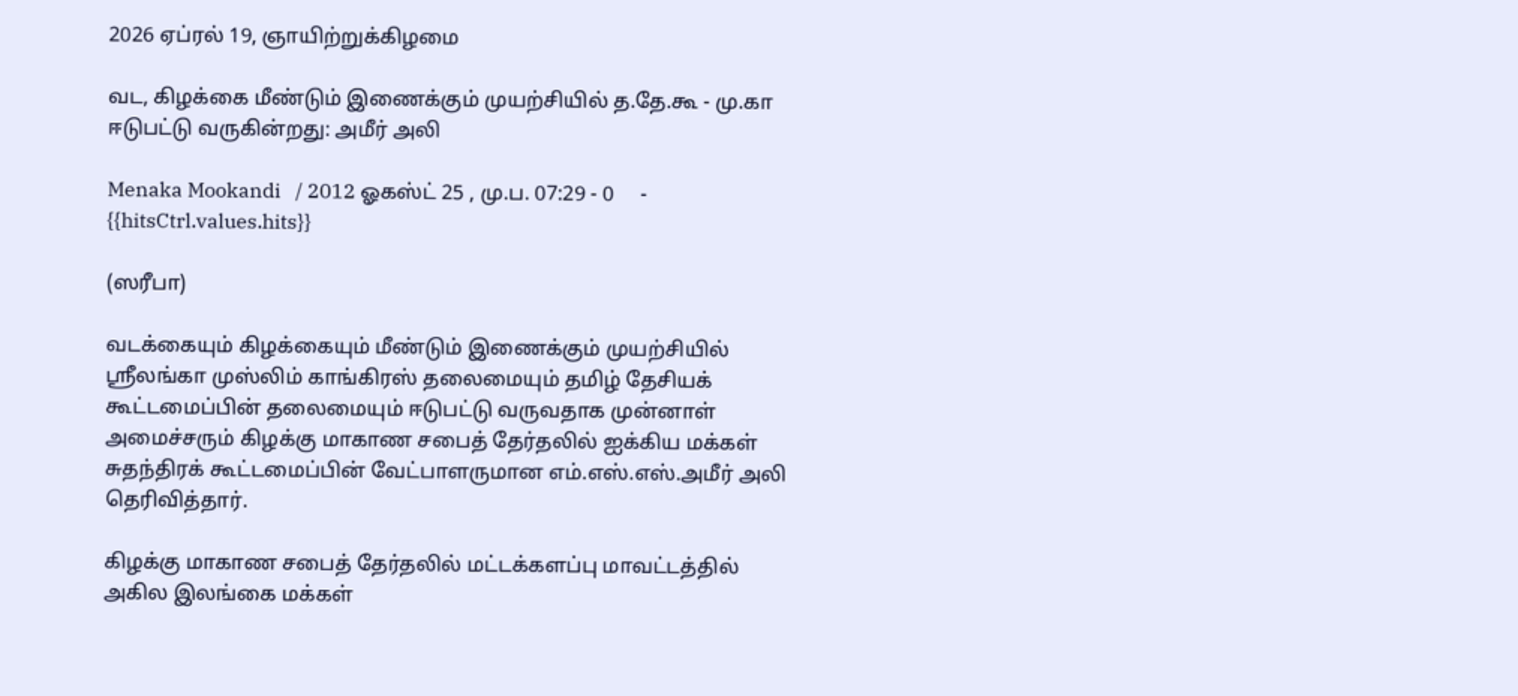2026 ஏப்ரல் 19, ஞாயிற்றுக்கிழமை

வட, கிழக்கை மீண்டும் இணைக்கும் முயற்சியில் த.தே.கூ - மு.கா ஈடுபட்டு வருகின்றது: அமீர் அலி

Menaka Mookandi   / 2012 ஓகஸ்ட் 25 , மு.ப. 07:29 - 0     - {{hitsCtrl.values.hits}}

(ஸரீபா)

வடக்கையும் கிழக்கையும் மீண்டும் இணைக்கும் முயற்சியில் ஸ்ரீலங்கா முஸ்லிம் காங்கிரஸ் தலைமையும் தமிழ் தேசியக் கூட்டமைப்பின் தலைமையும் ஈடுபட்டு வருவதாக முன்னாள் அமைச்சரும் கிழக்கு மாகாண சபைத் தேர்தலில் ஐக்கிய மக்கள் சுதந்திரக் கூட்டமைப்பின் வேட்பாளருமான எம்.எஸ்.எஸ்.அமீர் அலி தெரிவித்தார்.

கிழக்கு மாகாண சபைத் தேர்தலில் மட்டக்களப்பு மாவட்டத்தில் அகில இலங்கை மக்கள்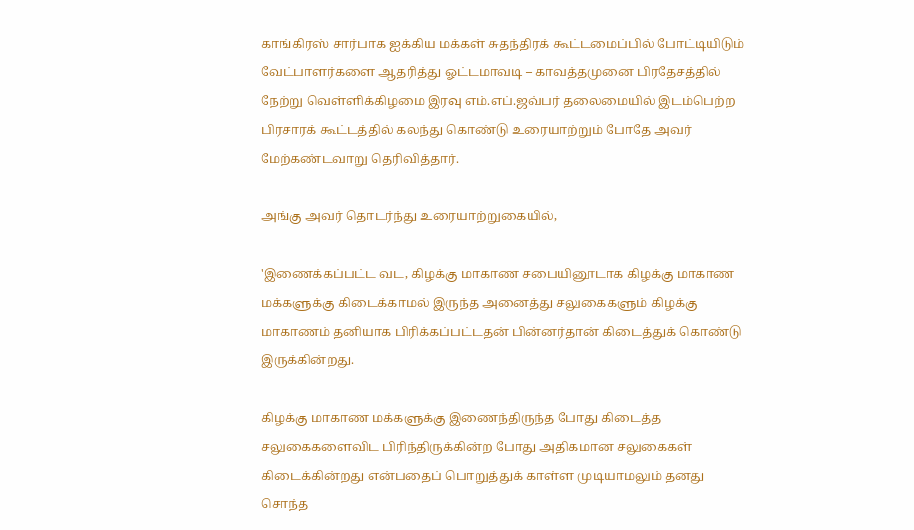காங்கிரஸ் சார்பாக ஐக்கிய மக்கள் சுதந்திரக் கூட்டமைப்பில் போட்டியிடும் வேட்பாளர்களை ஆதரித்து ஓட்டமாவடி – காவத்தமுனை பிரதேசத்தில் நேற்று வெள்ளிக்கிழமை இரவு எம்.எப்.ஜவ்பர் தலைமையில் இடம்பெற்ற பிரசாரக் கூட்டத்தில் கலந்து கொண்டு உரையாற்றும் போதே அவர் மேற்கண்டவாறு தெரிவித்தார்.

அங்கு அவர் தொடர்ந்து உரையாற்றுகையில்,

'இணைக்கப்பட்ட வட, கிழக்கு மாகாண சபையினூடாக கிழக்கு மாகாண மக்களுக்கு கிடைக்காமல் இருந்த அனைத்து சலுகைகளும் கிழக்கு மாகாணம் தனியாக பிரிக்கப்பட்டதன் பின்னர்தான் கிடைத்துக் கொண்டு இருக்கின்றது.

கிழக்கு மாகாண மக்களுக்கு இணைந்திருந்த போது கிடைத்த சலுகைகளைவிட பிரிந்திருக்கின்ற போது அதிகமான சலுகைகள் கிடைக்கின்றது என்பதைப் பொறுத்துக் காள்ள முடியாமலும் தனது சொந்த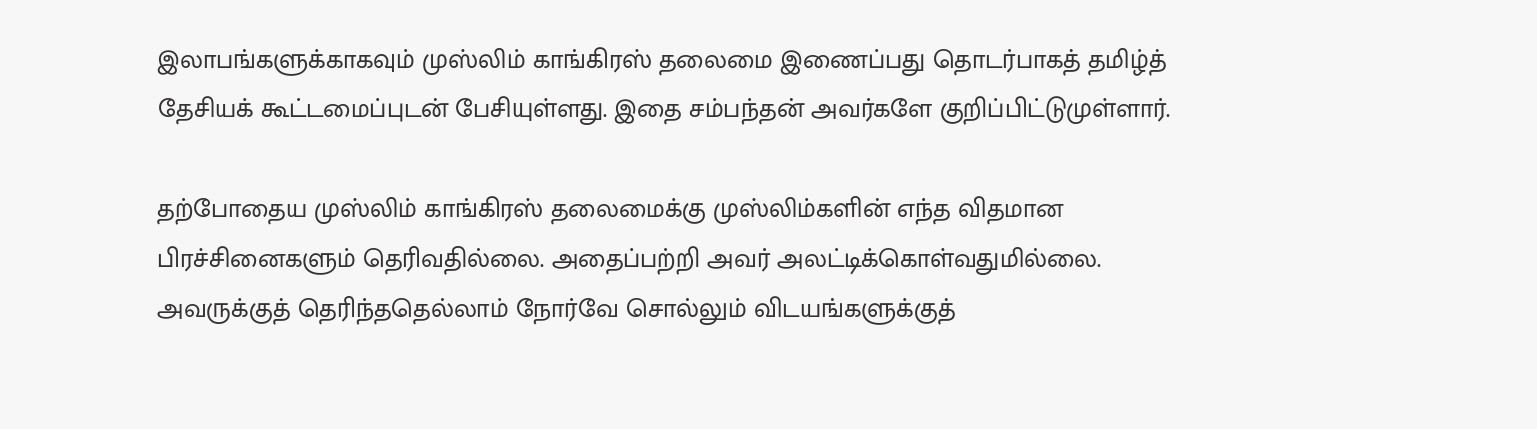இலாபங்களுக்காகவும் முஸ்லிம் காங்கிரஸ் தலைமை இணைப்பது தொடர்பாகத் தமிழ்த் தேசியக் கூட்டமைப்புடன் பேசியுள்ளது. இதை சம்பந்தன் அவர்களே குறிப்பிட்டுமுள்ளார்.

தற்போதைய முஸ்லிம் காங்கிரஸ் தலைமைக்கு முஸ்லிம்களின் எந்த விதமான பிரச்சினைகளும் தெரிவதில்லை. அதைப்பற்றி அவர் அலட்டிக்கொள்வதுமில்லை. அவருக்குத் தெரிந்ததெல்லாம் நோர்வே சொல்லும் விடயங்களுக்குத்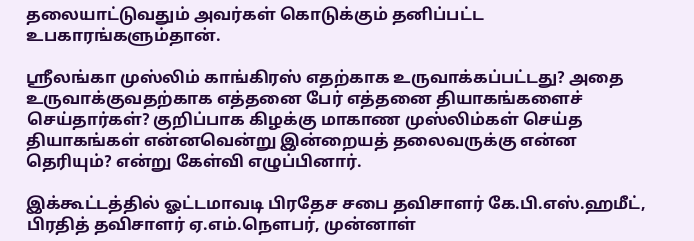தலையாட்டுவதும் அவர்கள் கொடுக்கும் தனிப்பட்ட உபகாரங்களும்தான்.

ஸ்ரீலங்கா முஸ்லிம் காங்கிரஸ் எதற்காக உருவாக்கப்பட்டது? அதை உருவாக்குவதற்காக எத்தனை பேர் எத்தனை தியாகங்களைச் செய்தார்கள்? குறிப்பாக கிழக்கு மாகாண முஸ்லிம்கள் செய்த தியாகங்கள் என்னவென்று இன்றையத் தலைவருக்கு என்ன தெரியும்? என்று கேள்வி எழுப்பினார்.

இக்கூட்டத்தில் ஓட்டமாவடி பிரதேச சபை தவிசாளர் கே.பி.எஸ்.ஹமீட், பிரதித் தவிசாளர் ஏ.எம்.நௌபர், முன்னாள்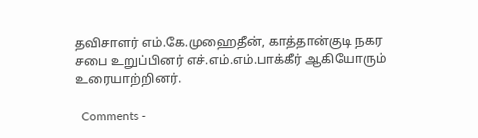தவிசாளர் எம்.கே.முஹைதீன், காத்தான்குடி நகர சபை உறுப்பினர் எச்.எம்.எம்.பாக்கீர் ஆகியோரும் உரையாற்றினர்.

  Comments -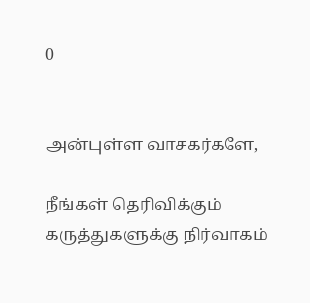0


அன்புள்ள வாசகர்களே,

நீங்கள் தெரிவிக்கும் கருத்துகளுக்கு நிர்வாகம்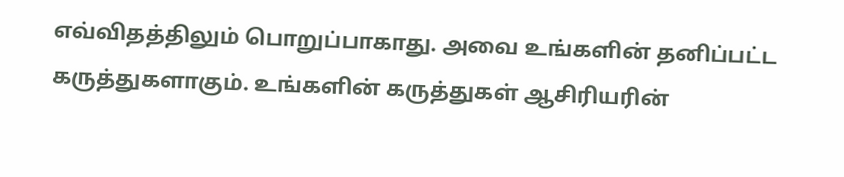எவ்விதத்திலும் பொறுப்பாகாது. அவை உங்களின் தனிப்பட்ட கருத்துகளாகும். உங்களின் கருத்துகள் ஆசிரியரின்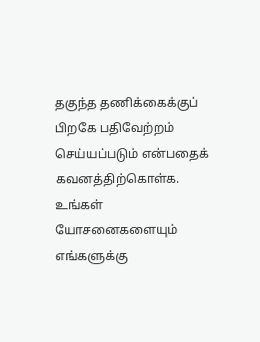தகுந்த தணிக்கைக்குப் பிறகே பதிவேற்றம் செய்யப்படும் என்பதைக் கவனத்திற்கொள்க. உங்கள் யோசனைகளையும் எங்களுக்கு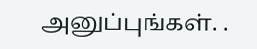அனுப்புங்கள். .